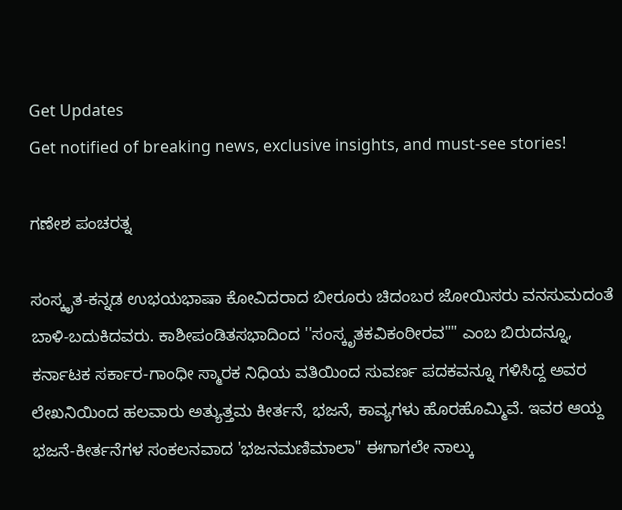Get Updates
Get notified of breaking news, exclusive insights, and must-see stories!

ಗಣೇಶ ಪಂಚರತ್ನ

ಸಂಸ್ಕೃತ-ಕನ್ನಡ ಉಭಯಭಾಷಾ ಕೋವಿದರಾದ ಬೀರೂರು ಚಿದಂಬರ ಜೋಯಿಸರು ವನಸುಮದಂತೆ ಬಾಳಿ-ಬದುಕಿದವರು. ಕಾಶೀಪಂಡಿತಸಭಾದಿಂದ ''ಸಂಸ್ಕೃತಕವಿಕಂಠೀರವ"" ಎಂಬ ಬಿರುದನ್ನೂ, ಕರ್ನಾಟಕ ಸರ್ಕಾರ-ಗಾಂಧೀ ಸ್ಮಾರಕ ನಿಧಿಯ ವತಿಯಿಂದ ಸುವರ್ಣ ಪದಕವನ್ನೂ ಗಳಿಸಿದ್ದ ಅವರ ಲೇಖನಿಯಿಂದ ಹಲವಾರು ಅತ್ಯುತ್ತಮ ಕೀರ್ತನೆ, ಭಜನೆ, ಕಾವ್ಯಗಳು ಹೊರಹೊಮ್ಮಿವೆ. ಇವರ ಆಯ್ದ ಭಜನೆ-ಕೀರ್ತನೆಗಳ ಸಂಕಲನವಾದ 'ಭಜನಮಣಿಮಾಲಾ" ಈಗಾಗಲೇ ನಾಲ್ಕು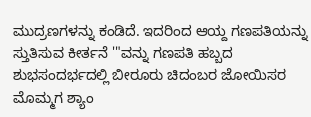ಮುದ್ರಣಗಳನ್ನು ಕಂಡಿದೆ. ಇದರಿಂದ ಆಯ್ದ ಗಣಪತಿಯನ್ನು ಸ್ತುತಿಸುವ ಕೀರ್ತನೆ '"ವನ್ನು ಗಣಪತಿ ಹಬ್ಬದ ಶುಭಸಂದರ್ಭದಲ್ಲಿ ಬೀರೂರು ಚಿದಂಬರ ಜೋಯಿಸರ ಮೊಮ್ಮಗ ಶ್ಯಾಂ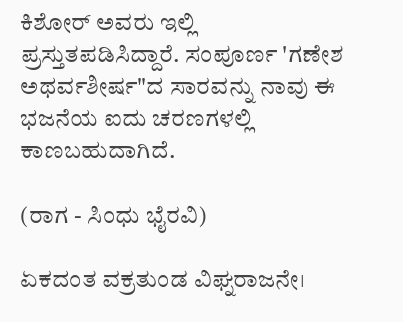ಕಿಶೋರ್‌ ಅವರು ಇಲ್ಲಿ ಪ್ರಸ್ತುತಪಡಿಸಿದ್ದಾರೆ. ಸಂಪೂರ್ಣ 'ಗಣೇಶ ಅಥರ್ವಶೀರ್ಷ"ದ ಸಾರವನ್ನು ನಾವು ಈ ಭಜನೆಯ ಐದು ಚರಣಗಳಲ್ಲಿ ಕಾಣಬಹುದಾಗಿದೆ.

(ರಾಗ - ಸಿಂಧು ಭೈರವಿ)

ಏಕದಂತ ವಕ್ರತುಂಡ ವಿಘ್ನರಾಜನೇ।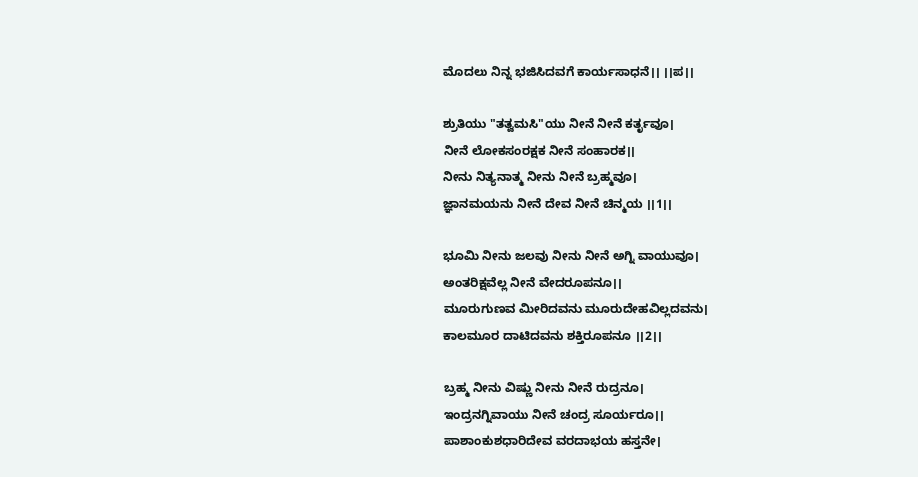ಮೊದಲು ನಿನ್ನ ಭಜಿಸಿದವಗೆ ಕಾರ್ಯಸಾಧನೆ।। ।।ಪ।।

ಶ್ರುತಿಯು "ತತ್ವಮಸಿ"ಯು ನೀನೆ ನೀನೆ ಕರ್ತೃವೂ।
ನೀನೆ ಲೋಕಸಂರಕ್ಷಕ ನೀನೆ ಸಂಹಾರಕ।।
ನೀನು ನಿತ್ಯನಾತ್ಮ ನೀನು ನೀನೆ ಬ್ರಹ್ಮವೂ।
ಜ್ಞಾನಮಯನು ನೀನೆ ದೇವ ನೀನೆ ಚಿನ್ಮಯ ।।1।।

ಭೂಮಿ ನೀನು ಜಲವು ನೀನು ನೀನೆ ಅಗ್ನಿ ವಾಯುವೂ।
ಅಂತರಿಕ್ಷವೆಲ್ಲ ನೀನೆ ವೇದರೂಪನೂ।।
ಮೂರುಗುಣವ ಮೀರಿದವನು ಮೂರುದೇಹವಿಲ್ಲದವನು।
ಕಾಲಮೂರ ದಾಟಿದವನು ಶಕ್ತಿರೂಪನೂ ।।2।।

ಬ್ರಹ್ಮ ನೀನು ವಿಷ್ಣು ನೀನು ನೀನೆ ರುದ್ರನೂ।
ಇಂದ್ರನಗ್ನಿವಾಯು ನೀನೆ ಚಂದ್ರ ಸೂರ್ಯರೂ।।
ಪಾಶಾಂಕುಶಧಾರಿದೇವ ವರದಾಭಯ ಹಸ್ತನೇ।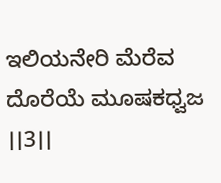ಇಲಿಯನೇರಿ ಮೆರೆವ ದೊರೆಯೆ ಮೂಷಕಧ್ವಜ ।।3।।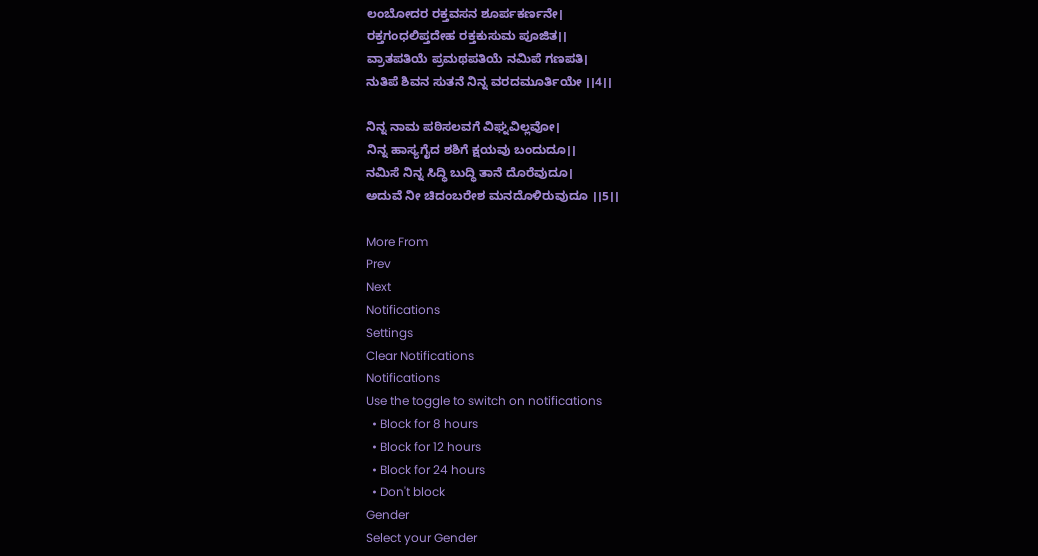ಲಂಬೋದರ ರಕ್ತವಸನ ಶೂರ್ಪಕರ್ಣನೇ।
ರಕ್ತಗಂಧಲಿಪ್ತದೇಹ ರಕ್ತಕುಸುಮ ಪೂಜಿತ।।
ವ್ರಾತಪತಿಯೆ ಪ್ರಮಥಪತಿಯೆ ನಮಿಪೆ ಗಣಪತಿ।
ನುತಿಪೆ ಶಿವನ ಸುತನೆ ನಿನ್ನ ವರದಮೂರ್ತಿಯೇ ।।4।।

ನಿನ್ನ ನಾಮ ಪಠಿಸಲವಗೆ ವಿಘ್ನವಿಲ್ಲವೋ।
ನಿನ್ನ ಹಾಸ್ಯಗೈದ ಶಶಿಗೆ ಕ್ಷಯವು ಬಂದುದೂ।।
ನಮಿಸೆ ನಿನ್ನ ಸಿದ್ಧಿ ಬುದ್ಧಿ ತಾನೆ ದೊರೆವುದೂ।
ಅದುವೆ ನೀ ಚಿದಂಬರೇಶ ಮನದೊಳಿರುವುದೂ ।।5।।

More From
Prev
Next
Notifications
Settings
Clear Notifications
Notifications
Use the toggle to switch on notifications
  • Block for 8 hours
  • Block for 12 hours
  • Block for 24 hours
  • Don't block
Gender
Select your Gender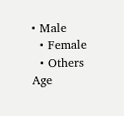• Male
  • Female
  • Others
Age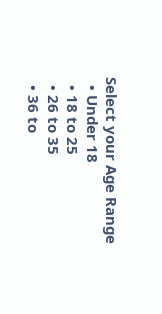Select your Age Range
  • Under 18
  • 18 to 25
  • 26 to 35
  • 36 to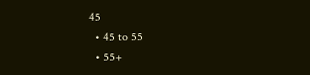45
  • 45 to 55
  • 55+